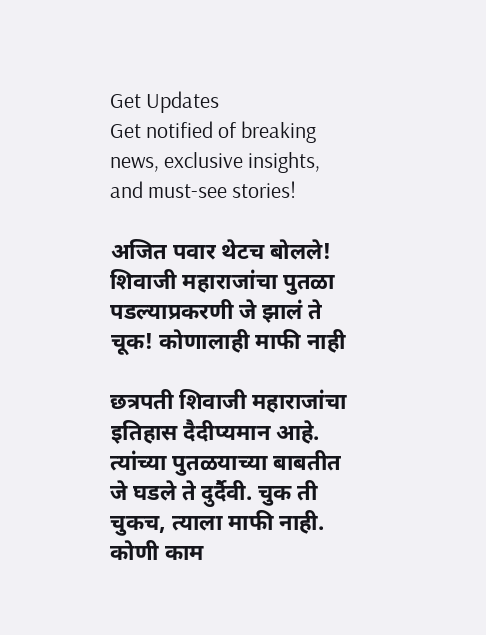Get Updates
Get notified of breaking news, exclusive insights, and must-see stories!

अजित पवार थेटच बोलले! शिवाजी महाराजांचा पुतळा पडल्याप्रकरणी जे झालं ते चूक! कोणालाही माफी नाही

छत्रपती शिवाजी महाराजांचा इतिहास दैदीप्यमान आहे. त्यांच्या पुतळयाच्या बाबतीत जे घडले ते दुर्दैवी. चुक ती चुकच, त्याला माफी नाही. कोणी काम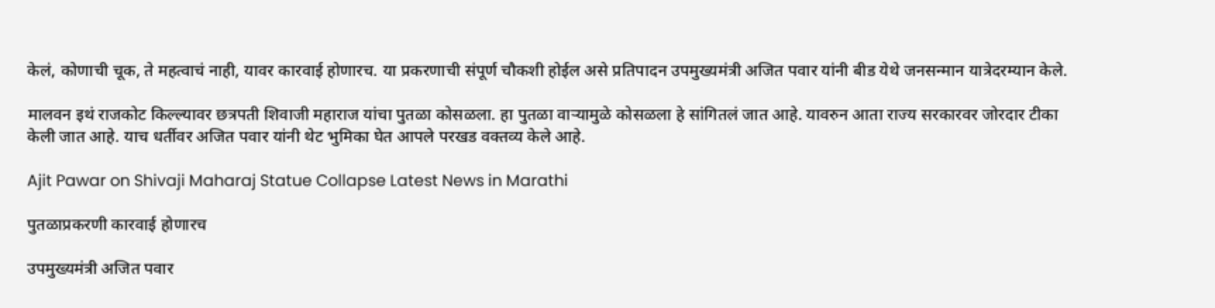केलं, कोणाची चूक, ते महत्वाचं नाही, यावर कारवाई होणारच. या प्रकरणाची संपूर्ण चौकशी होईल असे प्रतिपादन उपमुख्यमंत्री अजित पवार यांनी बीड येथे जनसन्मान यात्रेदरम्यान केले.

मालवन इथं राजकोट किल्ल्यावर छत्रपती शिवाजी महाराज यांचा पुतळा कोसळला. हा पुतळा वाऱ्यामुळे कोसळला हे सांगितलं जात आहे. यावरुन आता राज्य सरकारवर जोरदार टीका केली जात आहे. याच धर्तीवर अजित पवार यांनी थेट भुमिका घेत आपले परखड वक्तव्य केले आहे.

Ajit Pawar on Shivaji Maharaj Statue Collapse Latest News in Marathi

पुतळाप्रकरणी कारवाई होणारच

उपमुख्यमंत्री अजित पवार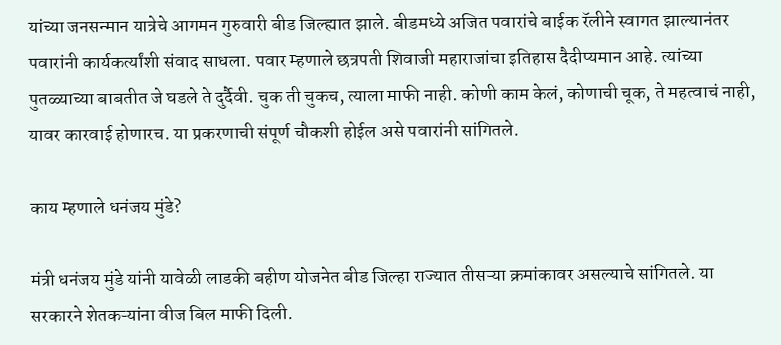यांच्या जनसन्मान यात्रेचे आगमन गुरुवारी बीड जिल्ह्यात झाले. बीडमध्ये अजित पवारांचे बाईक रॅलीने स्वागत झाल्यानंतर पवारांनी कार्यकर्त्यांशी संवाद साधला. पवार म्हणाले छत्रपती शिवाजी महाराजांचा इतिहास दैदीप्यमान आहे. त्यांच्या पुतळ्याच्या बाबतीत जे घडले ते दुर्दैवी. चुक ती चुकच, त्याला माफी नाही. कोणी काम केलं, कोणाची चूक, ते महत्वाचं नाही, यावर कारवाई होणारच. या प्रकरणाची संपूर्ण चौकशी होईल असे पवारांनी सांगितले.

काय म्हणाले धनंजय मुंडे?

मंत्री धनंजय मुंडे यांनी यावेळी लाडकी बहीण योजनेत बीड जिल्हा राज्यात तीसऱ्या क्रमांकावर असल्याचे सांगितले. या सरकारने शेतकऱ्यांना वीज बिल माफी दिली.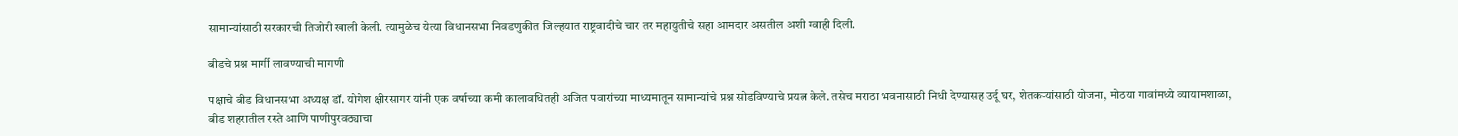सामान्यांसाठी सरकारची तिजोरी खाली केली. त्यामुळेच येत्या विधानसभा निवडणुकीत जिल्हयात राष्ट्रवादीचे चार तर महायुतीचे सहा आमदार असतील अशी ग्वाही दिली.

बीडचे प्रश्न मार्गी लावण्याची मागणी

पक्षाचे बीड विधानसभा अध्यक्ष डॉ. योगेश क्षीरसागर यांनी एक वर्षाच्या कमी कालावधितही अजित पवारांच्या माध्यमातून सामान्यांचे प्रश्न सोडविण्याचे प्रयत्न केले. तसेच मराठा भवनासाठी निधी देण्यासह उर्दू घर, शेतकऱ्यांसाठी योजना, मोठया गावांमध्ये व्यायामशाळा, बीड शहरातील रस्ते आणि पाणीपुरवठ्याचा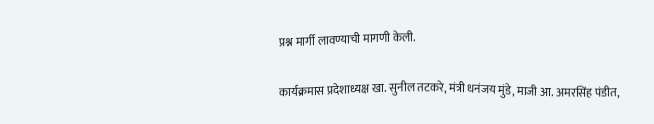प्रश्न मार्गी लावण्याची मागणी केली.

कार्यक्रमास प्रदेशाध्यक्ष खा. सुनील तटकरे, मंत्री धनंजय मुंडे, माजी आ. अमरसिंह पंडीत,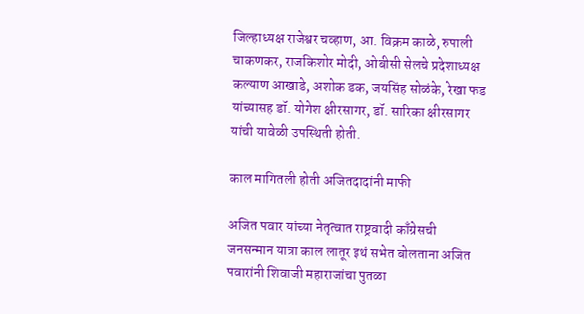जिल्हाध्यक्ष राजेश्वर चव्हाण, आ. विक्रम काळे, रुपाली चाकणकर, राजकिशोर मोदी, ओबीसी सेलचे प्रदेशाध्यक्ष कल्याण आखाडे, अशोक डक, जयसिंह सोळंके, रेखा फड यांच्यासह डॉ. योगेश क्षीरसागर, डॉ. सारिका क्षीरसागर यांची यावेळी उपस्थिती होती.

काल मागितली होती अजितदादांनी माफी

अजित पवार यांच्या नेतृत्वात राष्ट्रवादी काँग्रेसची जनसन्मान यात्रा काल लातूर इथं सभेत बोलताना अजित पवारांनी शिवाजी महाराजांचा पुतळा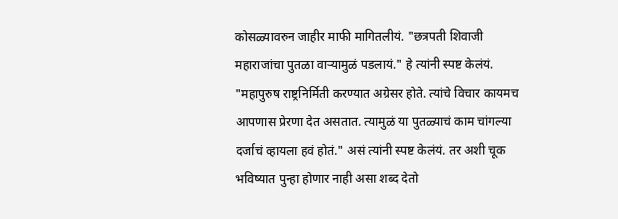कोसळ्यावरुन जाहीर माफी मागितलीयं. "छत्रपती शिवाजी महाराजांचा पुतळा वाऱ्यामुळं पडलायं." हे त्यांनी स्पष्ट केलंयं. "महापुरुष राष्ट्रनिर्मिती करण्यात अग्रेसर होते. त्यांचे विचार कायमच आपणास प्रेरणा देत असतात. त्यामुळं या पुतळ्याचं काम चांगल्या दर्जाचं व्हायला हवं होतं." असं त्यांनी स्पष्ट केलंयं. तर अशी चूक भविष्यात पुन्हा होणार नाही असा शब्द देतो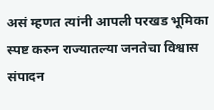असं म्हणत त्यांनी आपली परखड भूमिका स्पष्ट करुन राज्यातल्या जनतेचा विश्वास संपादन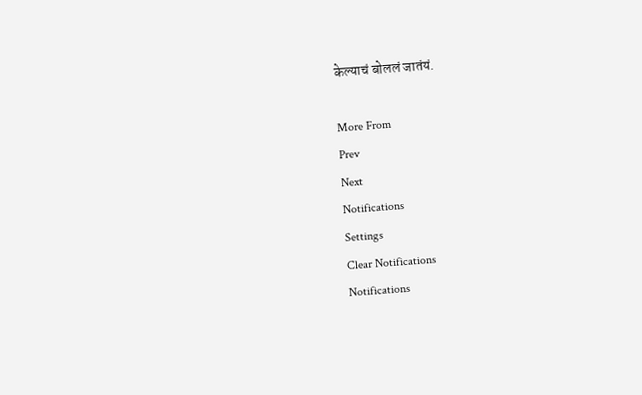केल्याचं बोललं जातंयं.

More From
Prev
Next
Notifications
Settings
Clear Notifications
Notifications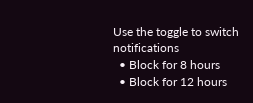Use the toggle to switch notifications
  • Block for 8 hours
  • Block for 12 hours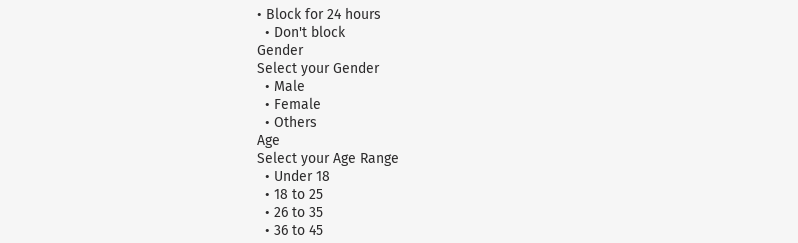• Block for 24 hours
  • Don't block
Gender
Select your Gender
  • Male
  • Female
  • Others
Age
Select your Age Range
  • Under 18
  • 18 to 25
  • 26 to 35
  • 36 to 45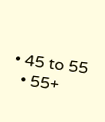• 45 to 55
  • 55+